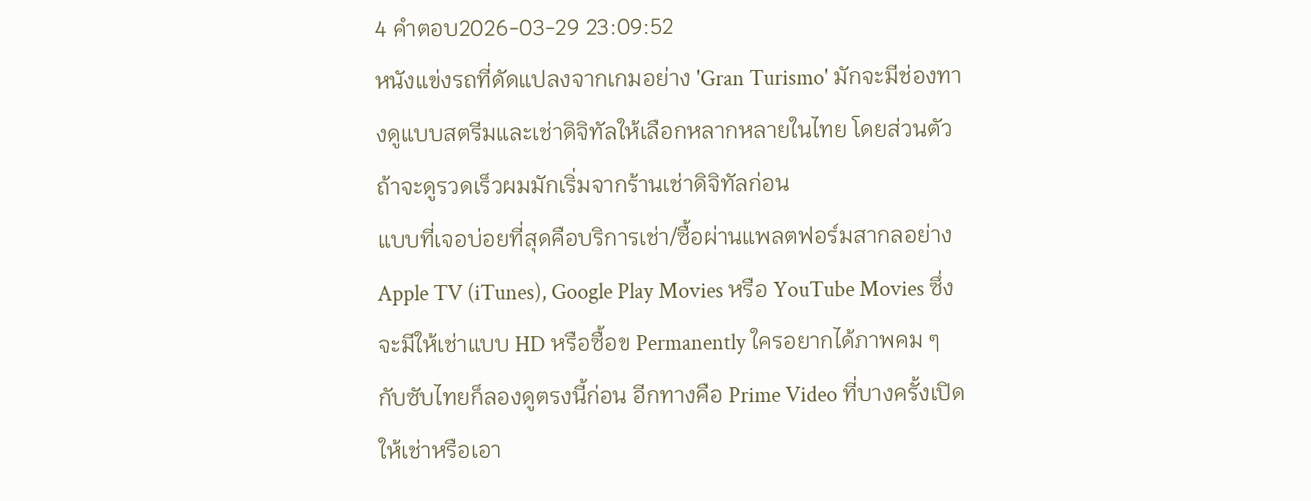4 คำตอบ2026-03-29 23:09:52
หนังแข่งรถที่ดัดแปลงจากเกมอย่าง 'Gran Turismo' มักจะมีช่องทางดูแบบสตรีมและเช่าดิจิทัลให้เลือกหลากหลายในไทย โดยส่วนตัวถ้าจะดูรวดเร็วผมมักเริ่มจากร้านเช่าดิจิทัลก่อน
แบบที่เจอบ่อยที่สุดคือบริการเช่า/ซื้อผ่านแพลตฟอร์มสากลอย่าง Apple TV (iTunes), Google Play Movies หรือ YouTube Movies ซึ่งจะมีให้เช่าแบบ HD หรือซื้อข Permanently ใครอยากได้ภาพคม ๆ กับซับไทยก็ลองดูตรงนี้ก่อน อีกทางคือ Prime Video ที่บางครั้งเปิดให้เช่าหรือเอา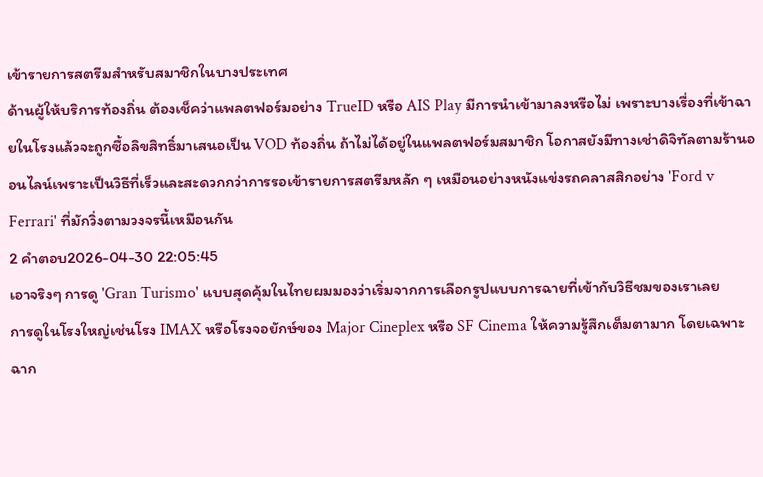เข้ารายการสตรีมสำหรับสมาชิกในบางประเทศ
ด้านผู้ให้บริการท้องถิ่น ต้องเช็คว่าแพลตฟอร์มอย่าง TrueID หรือ AIS Play มีการนำเข้ามาลงหรือไม่ เพราะบางเรื่องที่เข้าฉายในโรงแล้วจะถูกซื้อลิขสิทธิ์มาเสนอเป็น VOD ท้องถิ่น ถ้าไม่ได้อยู่ในแพลตฟอร์มสมาชิก โอกาสยังมีทางเช่าดิจิทัลตามร้านออนไลน์เพราะเป็นวิธีที่เร็วและสะดวกกว่าการรอเข้ารายการสตรีมหลัก ๆ เหมือนอย่างหนังแข่งรถคลาสสิกอย่าง 'Ford v Ferrari' ที่มักวิ่งตามวงจรนี้เหมือนกัน
2 คำตอบ2026-04-30 22:05:45
เอาจริงๆ การดู 'Gran Turismo' แบบสุดคุ้มในไทยผมมองว่าเริ่มจากการเลือกรูปแบบการฉายที่เข้ากับวิธีชมของเราเลย
การดูในโรงใหญ่เช่นโรง IMAX หรือโรงจอยักษ์ของ Major Cineplex หรือ SF Cinema ให้ความรู้สึกเต็มตามาก โดยเฉพาะฉาก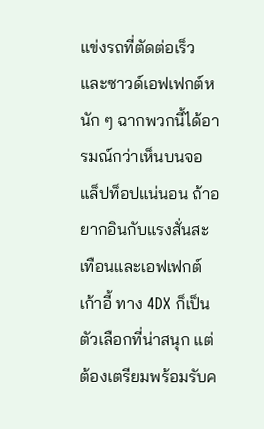แข่งรถที่ตัดต่อเร็วและซาวด์เอฟเฟกต์หนัก ๆ ฉากพวกนี้ได้อารมณ์กว่าเห็นบนจอแล็ปท็อปแน่นอน ถ้าอยากอินกับแรงสั่นสะเทือนและเอฟเฟกต์เก้าอี้ ทาง 4DX ก็เป็นตัวเลือกที่น่าสนุก แต่ต้องเตรียมพร้อมรับค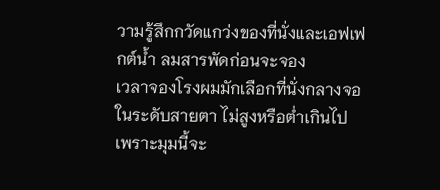วามรู้สึกกวัดแกว่งของที่นั่งและเอฟเฟกต์น้ำ ลมสารพัดก่อนจะจอง
เวลาจองโรงผมมักเลือกที่นั่งกลางจอในระดับสายตา ไม่สูงหรือต่ำเกินไป เพราะมุมนี้จะ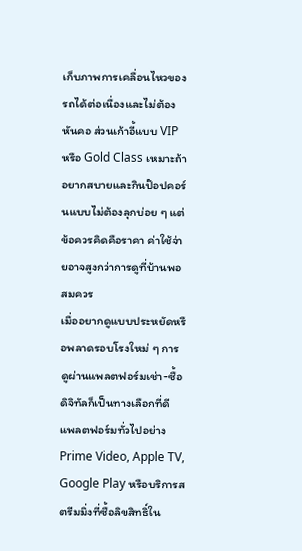เก็บภาพการเคลื่อนไหวของรถได้ต่อเนื่องและไม่ต้องหันคอ ส่วนเก้าอี้แบบ VIP หรือ Gold Class เหมาะถ้าอยากสบายและกินป๊อปคอร์นแบบไม่ต้องลุกบ่อย ๆ แต่ข้อควรคิดคือราคา ค่าใช้จ่ายอาจสูงกว่าการดูที่บ้านพอสมควร
เมื่ออยากดูแบบประหยัดหรือพลาดรอบโรงใหม่ ๆ การดูผ่านแพลตฟอร์มเช่า-ซื้อดิจิทัลก็เป็นทางเลือกที่ดี แพลตฟอร์มทั่วไปอย่าง Prime Video, Apple TV, Google Play หรือบริการสตรีมมิ่งที่ซื้อลิขสิทธิ์ใน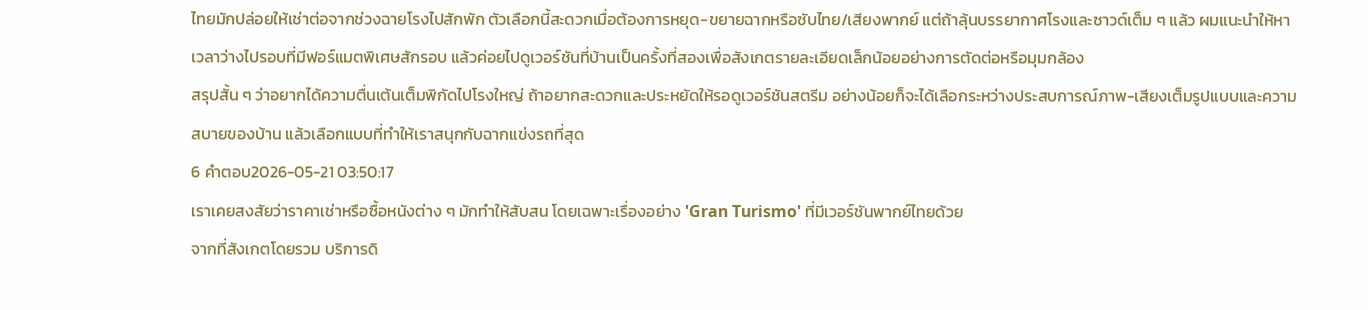ไทยมักปล่อยให้เช่าต่อจากช่วงฉายโรงไปสักพัก ตัวเลือกนี้สะดวกเมื่อต้องการหยุด-ขยายฉากหรือซับไทย/เสียงพากย์ แต่ถ้าลุ้นบรรยากาศโรงและซาวด์เต็ม ๆ แล้ว ผมแนะนำให้หาเวลาว่างไปรอบที่มีฟอร์แมตพิเศษสักรอบ แล้วค่อยไปดูเวอร์ชันที่บ้านเป็นครั้งที่สองเพื่อสังเกตรายละเอียดเล็กน้อยอย่างการตัดต่อหรือมุมกล้อง
สรุปสั้น ๆ ว่าอยากได้ความตื่นเต้นเต็มพิกัดไปโรงใหญ่ ถ้าอยากสะดวกและประหยัดให้รอดูเวอร์ชันสตรีม อย่างน้อยก็จะได้เลือกระหว่างประสบการณ์ภาพ-เสียงเต็มรูปแบบและความสบายของบ้าน แล้วเลือกแบบที่ทำให้เราสนุกกับฉากแข่งรถที่สุด
6 คำตอบ2026-05-21 03:50:17
เราเคยสงสัยว่าราคาเช่าหรือซื้อหนังต่าง ๆ มักทำให้สับสน โดยเฉพาะเรื่องอย่าง 'Gran Turismo' ที่มีเวอร์ชันพากย์ไทยด้วย
จากที่สังเกตโดยรวม บริการดิ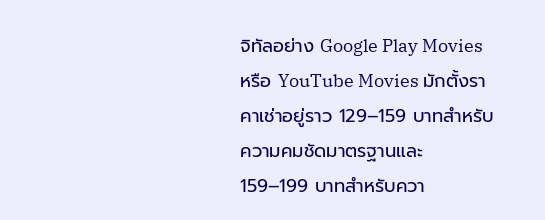จิทัลอย่าง Google Play Movies หรือ YouTube Movies มักตั้งราคาเช่าอยู่ราว 129–159 บาทสำหรับความคมชัดมาตรฐานและ 159–199 บาทสำหรับควา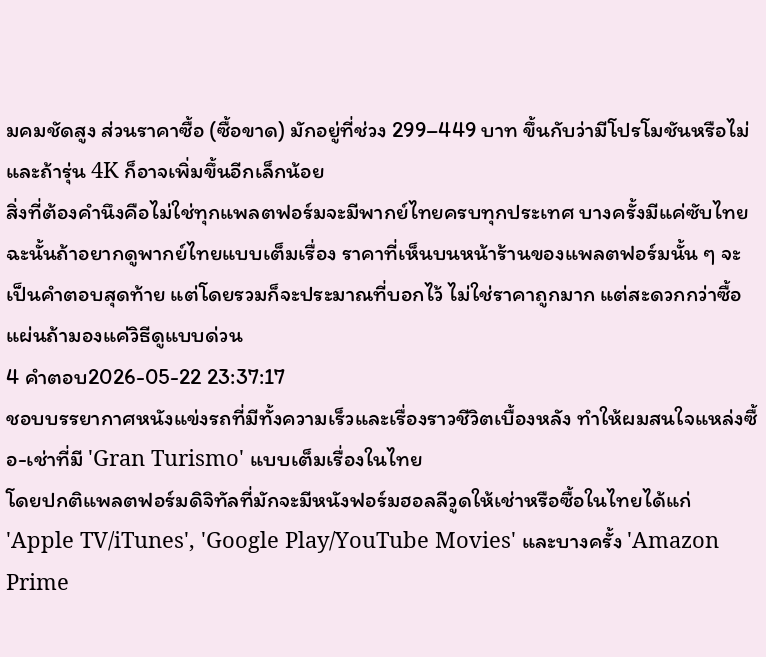มคมชัดสูง ส่วนราคาซื้อ (ซื้อขาด) มักอยู่ที่ช่วง 299–449 บาท ขึ้นกับว่ามีโปรโมชันหรือไม่ และถ้ารุ่น 4K ก็อาจเพิ่มขึ้นอีกเล็กน้อย
สิ่งที่ต้องคำนึงคือไม่ใช่ทุกแพลตฟอร์มจะมีพากย์ไทยครบทุกประเทศ บางครั้งมีแค่ซับไทย ฉะนั้นถ้าอยากดูพากย์ไทยแบบเต็มเรื่อง ราคาที่เห็นบนหน้าร้านของแพลตฟอร์มนั้น ๆ จะเป็นคำตอบสุดท้าย แต่โดยรวมก็จะประมาณที่บอกไว้ ไม่ใช่ราคาถูกมาก แต่สะดวกกว่าซื้อแผ่นถ้ามองแค่วิธีดูแบบด่วน
4 คำตอบ2026-05-22 23:37:17
ชอบบรรยากาศหนังแข่งรถที่มีทั้งความเร็วและเรื่องราวชีวิตเบื้องหลัง ทำให้ผมสนใจแหล่งซื้อ-เช่าที่มี 'Gran Turismo' แบบเต็มเรื่องในไทย
โดยปกติแพลตฟอร์มดิจิทัลที่มักจะมีหนังฟอร์มฮอลลีวูดให้เช่าหรือซื้อในไทยได้แก่ 'Apple TV/iTunes', 'Google Play/YouTube Movies' และบางครั้ง 'Amazon Prime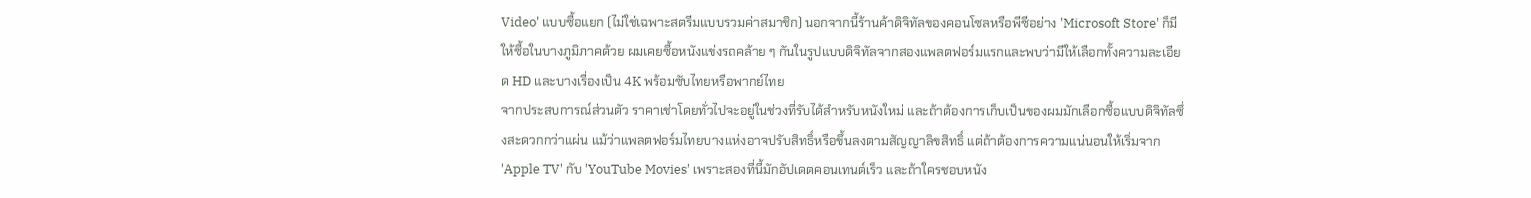Video' แบบซื้อแยก (ไม่ใช่เฉพาะสตรีมแบบรวมค่าสมาชิก) นอกจากนี้ร้านค้าดิจิทัลของคอนโซลหรือพีซีอย่าง 'Microsoft Store' ก็มีให้ซื้อในบางภูมิภาคด้วย ผมเคยซื้อหนังแข่งรถคล้าย ๆ กันในรูปแบบดิจิทัลจากสองแพลตฟอร์มแรกและพบว่ามีให้เลือกทั้งความละเอียด HD และบางเรื่องเป็น 4K พร้อมซับไทยหรือพากย์ไทย
จากประสบการณ์ส่วนตัว ราคาเช่าโดยทั่วไปจะอยู่ในช่วงที่รับได้สำหรับหนังใหม่ และถ้าต้องการเก็บเป็นของผมมักเลือกซื้อแบบดิจิทัลซึ่งสะดวกกว่าแผ่น แม้ว่าแพลตฟอร์มไทยบางแห่งอาจปรับสิทธิ์หรือขึ้นลงตามสัญญาลิขสิทธิ์ แต่ถ้าต้องการความแน่นอนให้เริ่มจาก 'Apple TV' กับ 'YouTube Movies' เพราะสองที่นี้มักอัปเดตคอนเทนต์เร็ว และถ้าใครชอบหนัง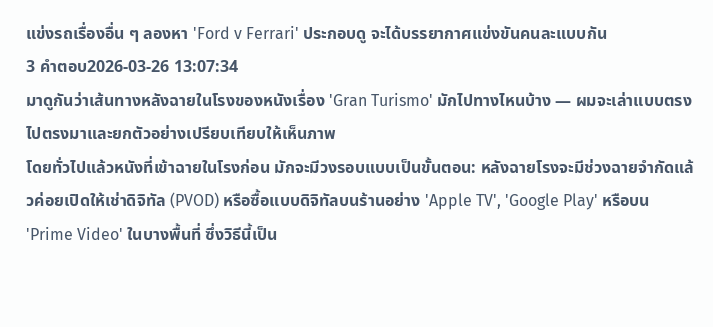แข่งรถเรื่องอื่น ๆ ลองหา 'Ford v Ferrari' ประกอบดู จะได้บรรยากาศแข่งขันคนละแบบกัน
3 คำตอบ2026-03-26 13:07:34
มาดูกันว่าเส้นทางหลังฉายในโรงของหนังเรื่อง 'Gran Turismo' มักไปทางไหนบ้าง — ผมจะเล่าแบบตรงไปตรงมาและยกตัวอย่างเปรียบเทียบให้เห็นภาพ
โดยทั่วไปแล้วหนังที่เข้าฉายในโรงก่อน มักจะมีวงรอบแบบเป็นขั้นตอน: หลังฉายโรงจะมีช่วงฉายจำกัดแล้วค่อยเปิดให้เช่าดิจิทัล (PVOD) หรือซื้อแบบดิจิทัลบนร้านอย่าง 'Apple TV', 'Google Play' หรือบน 'Prime Video' ในบางพื้นที่ ซึ่งวิธีนี้เป็น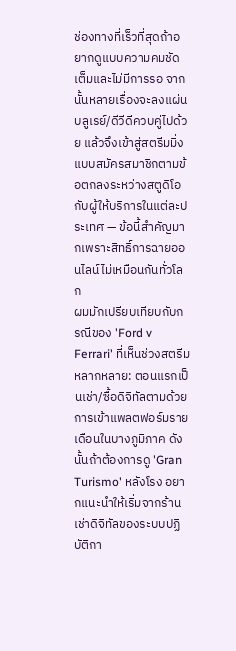ช่องทางที่เร็วที่สุดถ้าอยากดูแบบความคมชัดเต็มและไม่มีการรอ จากนั้นหลายเรื่องจะลงแผ่นบลูเรย์/ดีวีดีควบคู่ไปด้วย แล้วจึงเข้าสู่สตรีมมิ่งแบบสมัครสมาชิกตามข้อตกลงระหว่างสตูดิโอกับผู้ให้บริการในแต่ละประเทศ — ข้อนี้สำคัญมากเพราะสิทธิ์การฉายออนไลน์ไม่เหมือนกันทั่วโลก
ผมมักเปรียบเทียบกับกรณีของ 'Ford v Ferrari' ที่เห็นช่วงสตรีมหลากหลาย: ตอนแรกเป็นเช่า/ซื้อดิจิทัลตามด้วยการเข้าแพลตฟอร์มรายเดือนในบางภูมิภาค ดังนั้นถ้าต้องการดู 'Gran Turismo' หลังโรง อยากแนะนำให้เริ่มจากร้านเช่าดิจิทัลของระบบปฏิบัติกา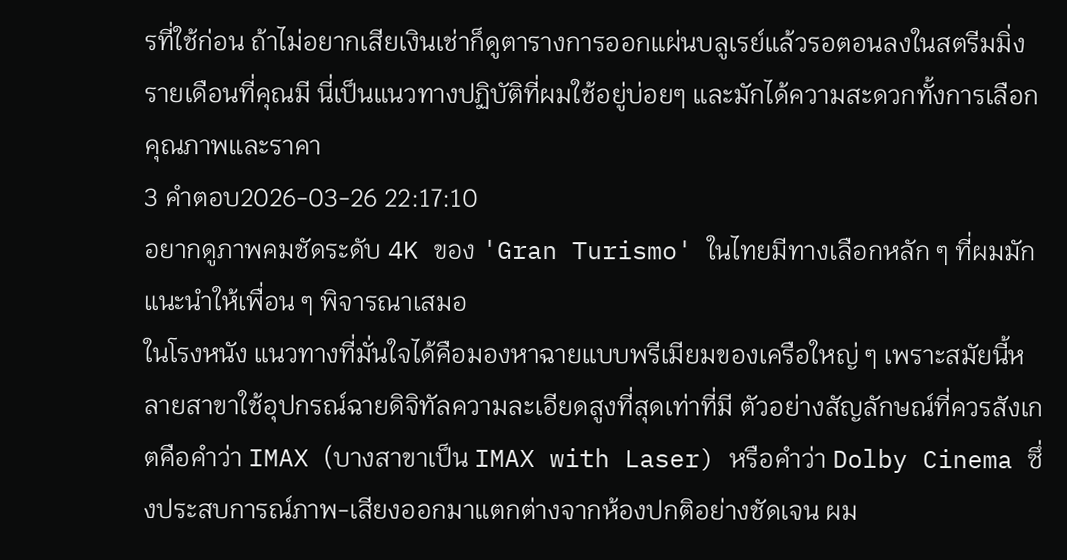รที่ใช้ก่อน ถ้าไม่อยากเสียเงินเช่าก็ดูตารางการออกแผ่นบลูเรย์แล้วรอตอนลงในสตรีมมิ่งรายเดือนที่คุณมี นี่เป็นแนวทางปฏิบัติที่ผมใช้อยู่บ่อยๆ และมักได้ความสะดวกทั้งการเลือกคุณภาพและราคา
3 คำตอบ2026-03-26 22:17:10
อยากดูภาพคมชัดระดับ 4K ของ 'Gran Turismo' ในไทยมีทางเลือกหลัก ๆ ที่ผมมักแนะนำให้เพื่อน ๆ พิจารณาเสมอ
ในโรงหนัง แนวทางที่มั่นใจได้คือมองหาฉายแบบพรีเมียมของเครือใหญ่ ๆ เพราะสมัยนี้หลายสาขาใช้อุปกรณ์ฉายดิจิทัลความละเอียดสูงที่สุดเท่าที่มี ตัวอย่างสัญลักษณ์ที่ควรสังเกตคือคำว่า IMAX (บางสาขาเป็น IMAX with Laser) หรือคำว่า Dolby Cinema ซึ่งประสบการณ์ภาพ-เสียงออกมาแตกต่างจากห้องปกติอย่างชัดเจน ผม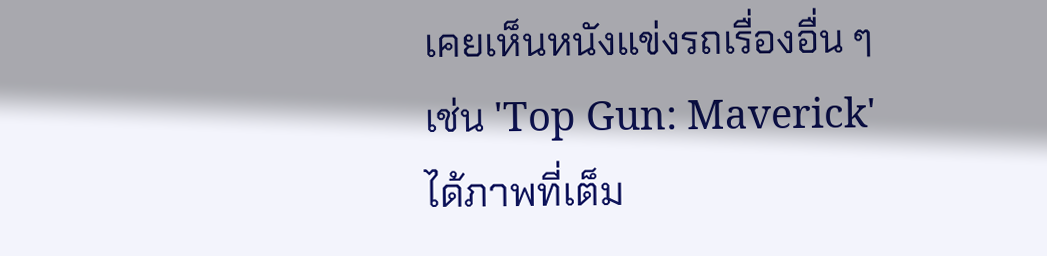เคยเห็นหนังแข่งรถเรื่องอื่น ๆ เช่น 'Top Gun: Maverick' ได้ภาพที่เต็ม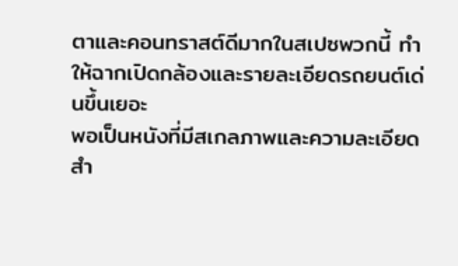ตาและคอนทราสต์ดีมากในสเปซพวกนี้ ทำให้ฉากเปิดกล้องและรายละเอียดรถยนต์เด่นขึ้นเยอะ
พอเป็นหนังที่มีสเกลภาพและความละเอียดสำ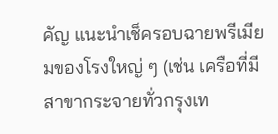คัญ แนะนำเช็ครอบฉายพรีเมียมของโรงใหญ่ ๆ (เช่น เครือที่มีสาขากระจายทั่วกรุงเท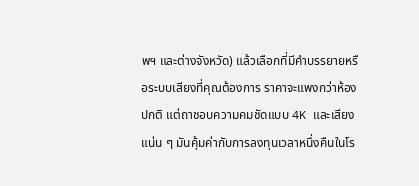พฯ และต่างจังหวัด) แล้วเลือกที่มีคำบรรยายหรือระบบเสียงที่คุณต้องการ ราคาจะแพงกว่าห้องปกติ แต่ถาชอบความคมชัดแบบ 4K และเสียงแน่น ๆ มันคุ้มค่ากับการลงทุนเวลาหนึ่งคืนในโร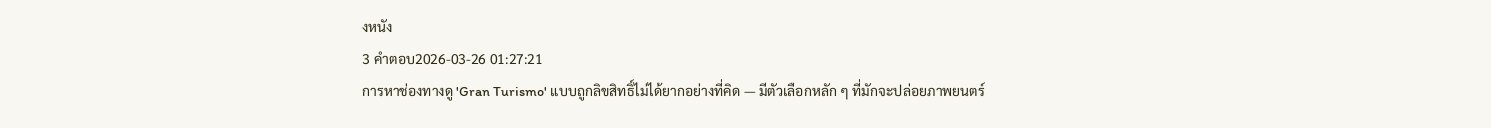งหนัง
3 คำตอบ2026-03-26 01:27:21
การหาช่องทางดู 'Gran Turismo' แบบถูกลิขสิทธิ์ไม่ได้ยากอย่างที่คิด — มีตัวเลือกหลัก ๆ ที่มักจะปล่อยภาพยนตร์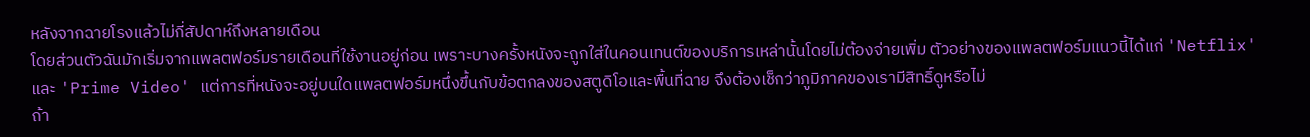หลังจากฉายโรงแล้วไม่กี่สัปดาห์ถึงหลายเดือน
โดยส่วนตัวฉันมักเริ่มจากแพลตฟอร์มรายเดือนที่ใช้งานอยู่ก่อน เพราะบางครั้งหนังจะถูกใส่ในคอนเทนต์ของบริการเหล่านั้นโดยไม่ต้องจ่ายเพิ่ม ตัวอย่างของแพลตฟอร์มแนวนี้ได้แก่ 'Netflix' และ 'Prime Video' แต่การที่หนังจะอยู่บนใดแพลตฟอร์มหนึ่งขึ้นกับข้อตกลงของสตูดิโอและพื้นที่ฉาย จึงต้องเช็กว่าภูมิภาคของเรามีสิทธิ์ดูหรือไม่
ถ้า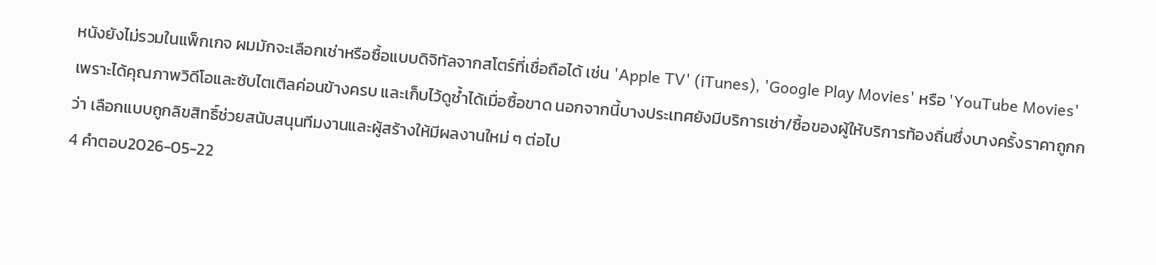หนังยังไม่รวมในแพ็กเกจ ผมมักจะเลือกเช่าหรือซื้อแบบดิจิทัลจากสโตร์ที่เชื่อถือได้ เช่น 'Apple TV' (iTunes), 'Google Play Movies' หรือ 'YouTube Movies' เพราะได้คุณภาพวิดีโอและซับไตเติลค่อนข้างครบ และเก็บไว้ดูซ้ำได้เมื่อซื้อขาด นอกจากนี้บางประเทศยังมีบริการเช่า/ซื้อของผู้ให้บริการท้องถิ่นซึ่งบางครั้งราคาถูกกว่า เลือกแบบถูกลิขสิทธิ์ช่วยสนับสนุนทีมงานและผู้สร้างให้มีผลงานใหม่ ๆ ต่อไป
4 คำตอบ2026-05-22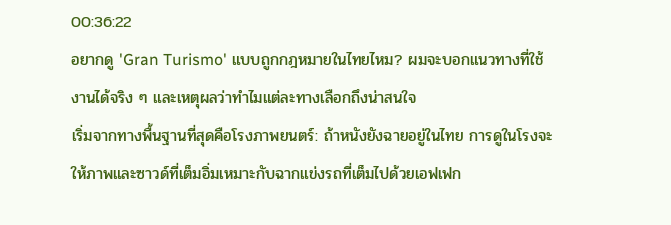00:36:22
อยากดู 'Gran Turismo' แบบถูกกฎหมายในไทยไหม? ผมจะบอกแนวทางที่ใช้งานได้จริง ๆ และเหตุผลว่าทำไมแต่ละทางเลือกถึงน่าสนใจ
เริ่มจากทางพื้นฐานที่สุดคือโรงภาพยนตร์: ถ้าหนังยังฉายอยู่ในไทย การดูในโรงจะให้ภาพและซาวด์ที่เต็มอิ่มเหมาะกับฉากแข่งรถที่เต็มไปด้วยเอฟเฟก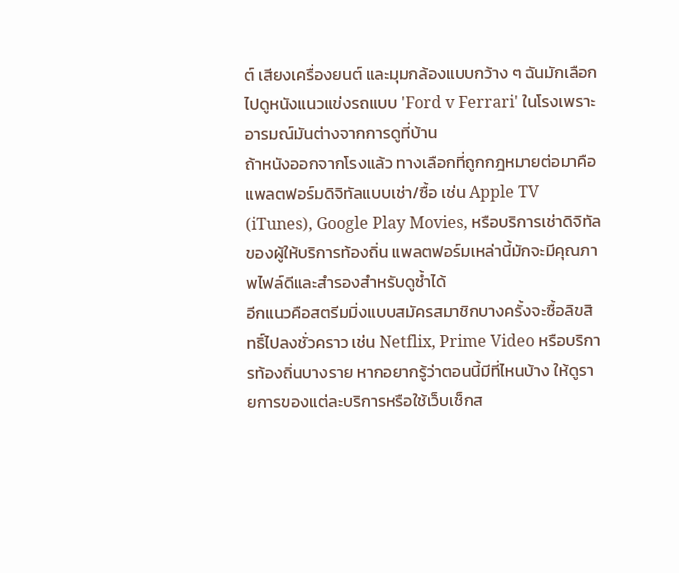ต์ เสียงเครื่องยนต์ และมุมกล้องแบบกว้าง ๆ ฉันมักเลือกไปดูหนังแนวแข่งรถแบบ 'Ford v Ferrari' ในโรงเพราะอารมณ์มันต่างจากการดูที่บ้าน
ถ้าหนังออกจากโรงแล้ว ทางเลือกที่ถูกกฎหมายต่อมาคือแพลตฟอร์มดิจิทัลแบบเช่า/ซื้อ เช่น Apple TV (iTunes), Google Play Movies, หรือบริการเช่าดิจิทัลของผู้ให้บริการท้องถิ่น แพลตฟอร์มเหล่านี้มักจะมีคุณภาพไฟล์ดีและสำรองสำหรับดูซ้ำได้
อีกแนวคือสตรีมมิ่งแบบสมัครสมาชิกบางครั้งจะซื้อลิขสิทธิ์ไปลงชั่วคราว เช่น Netflix, Prime Video หรือบริการท้องถิ่นบางราย หากอยากรู้ว่าตอนนี้มีที่ไหนบ้าง ให้ดูรายการของแต่ละบริการหรือใช้เว็บเช็กส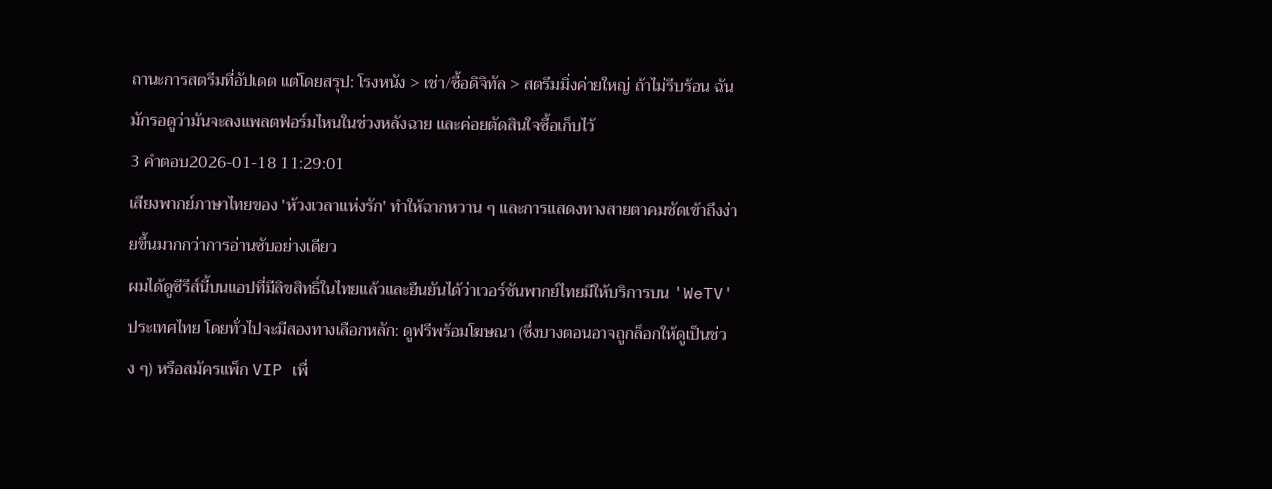ถานะการสตรีมที่อัปเดต แต่โดยสรุป: โรงหนัง > เช่า/ซื้อดิจิทัล > สตรีมมิ่งค่ายใหญ่ ถ้าไม่รีบร้อน ฉันมักรอดูว่ามันจะลงแพลตฟอร์มไหนในช่วงหลังฉาย และค่อยตัดสินใจซื้อเก็บไว้
3 คำตอบ2026-01-18 11:29:01
เสียงพากย์ภาษาไทยของ 'ห้วงเวลาแห่งรัก' ทำให้ฉากหวาน ๆ และการแสดงทางสายตาคมชัดเข้าถึงง่ายขึ้นมากกว่าการอ่านซับอย่างเดียว
ผมได้ดูซีรีส์นี้บนแอปที่มีลิขสิทธิ์ในไทยแล้วและยืนยันได้ว่าเวอร์ชันพากย์ไทยมีให้บริการบน 'WeTV' ประเทศไทย โดยทั่วไปจะมีสองทางเลือกหลัก: ดูฟรีพร้อมโฆษณา (ซึ่งบางตอนอาจถูกล็อกให้ดูเป็นช่วง ๆ) หรือสมัครแพ็ก VIP เพื่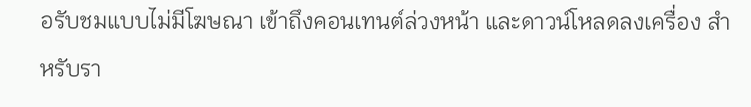อรับชมแบบไม่มีโฆษณา เข้าถึงคอนเทนต์ล่วงหน้า และดาวน์โหลดลงเครื่อง สำหรับรา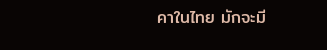คาในไทย มักจะมี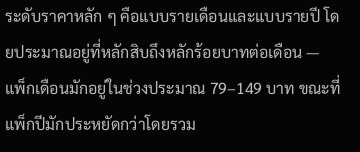ระดับราคาหลัก ๆ คือแบบรายเดือนและแบบรายปี โดยประมาณอยู่ที่หลักสิบถึงหลักร้อยบาทต่อเดือน — แพ็กเดือนมักอยู่ในช่วงประมาณ 79–149 บาท ขณะที่แพ็กปีมักประหยัดกว่าโดยรวม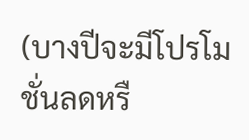(บางปีจะมีโปรโมชั่นลดหรื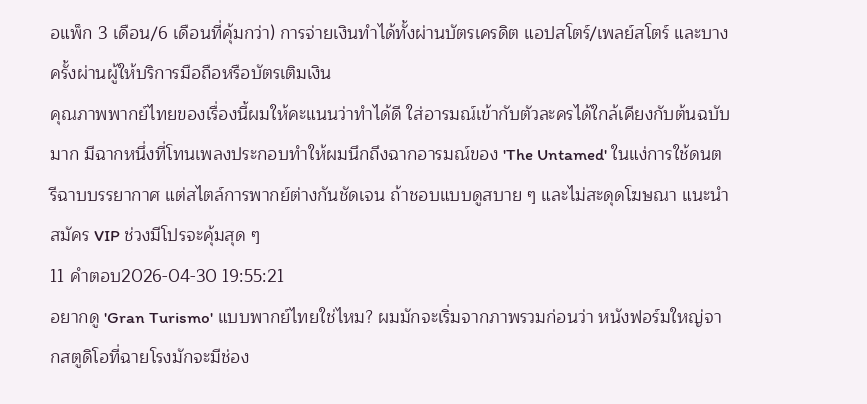อแพ็ก 3 เดือน/6 เดือนที่คุ้มกว่า) การจ่ายเงินทำได้ทั้งผ่านบัตรเครดิต แอปสโตร์/เพลย์สโตร์ และบางครั้งผ่านผู้ให้บริการมือถือหรือบัตรเติมเงิน
คุณภาพพากย์ไทยของเรื่องนี้ผมให้คะแนนว่าทำได้ดี ใส่อารมณ์เข้ากับตัวละครได้ใกล้เคียงกับต้นฉบับมาก มีฉากหนึ่งที่โทนเพลงประกอบทำให้ผมนึกถึงฉากอารมณ์ของ 'The Untamed' ในแง่การใช้ดนตรีฉาบบรรยากาศ แต่สไตล์การพากย์ต่างกันชัดเจน ถ้าชอบแบบดูสบาย ๆ และไม่สะดุดโฆษณา แนะนำสมัคร VIP ช่วงมีโปรจะคุ้มสุด ๆ
11 คำตอบ2026-04-30 19:55:21
อยากดู 'Gran Turismo' แบบพากย์ไทยใช่ไหม? ผมมักจะเริ่มจากภาพรวมก่อนว่า หนังฟอร์มใหญ่จากสตูดิโอที่ฉายโรงมักจะมีช่อง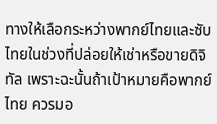ทางให้เลือกระหว่างพากย์ไทยและซับไทยในช่วงที่ปล่อยให้เช่าหรือขายดิจิทัล เพราะฉะนั้นถ้าเป้าหมายคือพากย์ไทย ควรมอ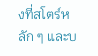งที่สโตร์หลัก ๆ และบ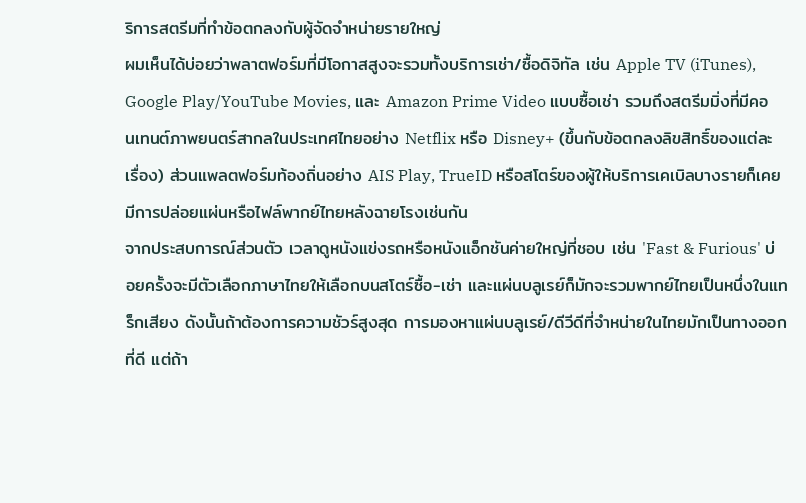ริการสตรีมที่ทำข้อตกลงกับผู้จัดจำหน่ายรายใหญ่
ผมเห็นได้บ่อยว่าพลาตฟอร์มที่มีโอกาสสูงจะรวมทั้งบริการเช่า/ซื้อดิจิทัล เช่น Apple TV (iTunes), Google Play/YouTube Movies, และ Amazon Prime Video แบบซื้อเช่า รวมถึงสตรีมมิ่งที่มีคอนเทนต์ภาพยนตร์สากลในประเทศไทยอย่าง Netflix หรือ Disney+ (ขึ้นกับข้อตกลงลิขสิทธิ์ของแต่ละเรื่อง) ส่วนแพลตฟอร์มท้องถิ่นอย่าง AIS Play, TrueID หรือสโตร์ของผู้ให้บริการเคเบิลบางรายก็เคยมีการปล่อยแผ่นหรือไฟล์พากย์ไทยหลังฉายโรงเช่นกัน
จากประสบการณ์ส่วนตัว เวลาดูหนังแข่งรถหรือหนังแอ็กชันค่ายใหญ่ที่ชอบ เช่น 'Fast & Furious' บ่อยครั้งจะมีตัวเลือกภาษาไทยให้เลือกบนสโตร์ซื้อ-เช่า และแผ่นบลูเรย์ก็มักจะรวมพากย์ไทยเป็นหนึ่งในแทร็กเสียง ดังนั้นถ้าต้องการความชัวร์สูงสุด การมองหาแผ่นบลูเรย์/ดีวีดีที่จำหน่ายในไทยมักเป็นทางออกที่ดี แต่ถ้า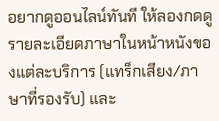อยากดูออนไลน์ทันที ให้ลองกดดูรายละเอียดภาษาในหน้าหนังของแต่ละบริการ (แทร็กเสียง/ภาษาที่รองรับ) และ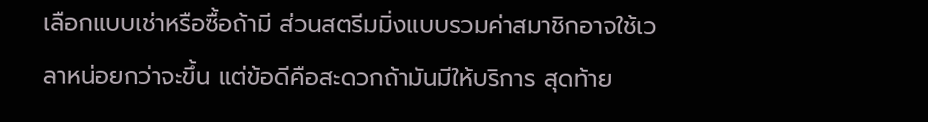เลือกแบบเช่าหรือซื้อถ้ามี ส่วนสตรีมมิ่งแบบรวมค่าสมาชิกอาจใช้เวลาหน่อยกว่าจะขึ้น แต่ข้อดีคือสะดวกถ้ามันมีให้บริการ สุดท้าย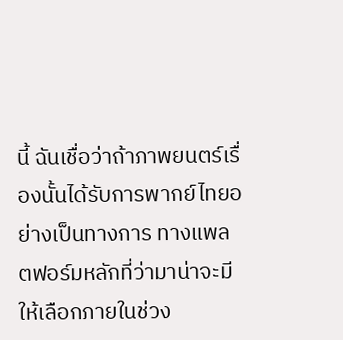นี้ ฉันเชื่อว่าถ้าภาพยนตร์เรื่องนั้นได้รับการพากย์ไทยอย่างเป็นทางการ ทางแพลตฟอร์มหลักที่ว่ามาน่าจะมีให้เลือกภายในช่วง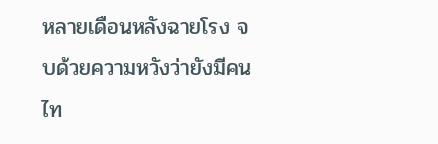หลายเดือนหลังฉายโรง จบด้วยความหวังว่ายังมีคนไท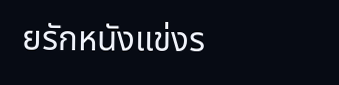ยรักหนังแข่งร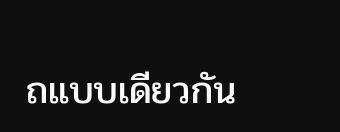ถแบบเดียวกัน